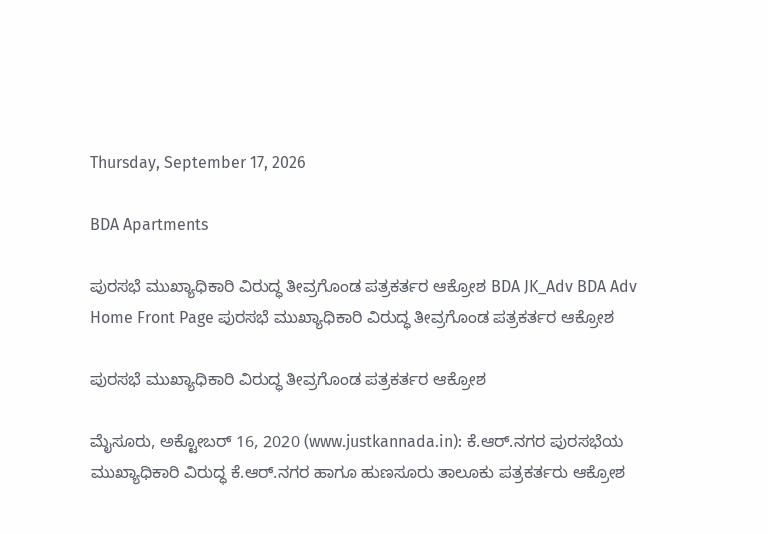Thursday, September 17, 2026

BDA Apartments

ಪುರಸಭೆ ಮುಖ್ಯಾಧಿಕಾರಿ ವಿರುದ್ಧ ತೀವ್ರಗೊಂಡ ಪತ್ರಕರ್ತರ ಆಕ್ರೋಶ BDA JK_Adv BDA Adv
Home Front Page ಪುರಸಭೆ ಮುಖ್ಯಾಧಿಕಾರಿ ವಿರುದ್ಧ ತೀವ್ರಗೊಂಡ ಪತ್ರಕರ್ತರ ಆಕ್ರೋಶ

ಪುರಸಭೆ ಮುಖ್ಯಾಧಿಕಾರಿ ವಿರುದ್ಧ ತೀವ್ರಗೊಂಡ ಪತ್ರಕರ್ತರ ಆಕ್ರೋಶ

ಮೈಸೂರು, ಅಕ್ಟೋಬರ್ 16, 2020 (www.justkannada.in): ಕೆ.ಆರ್.ನಗರ ಪುರಸಭೆಯ ಮುಖ್ಯಾಧಿಕಾರಿ ವಿರುದ್ಧ ಕೆ.ಆರ್.ನಗರ ಹಾಗೂ ಹುಣಸೂರು ತಾಲೂಕು ಪತ್ರಕರ್ತರು ಆಕ್ರೋಶ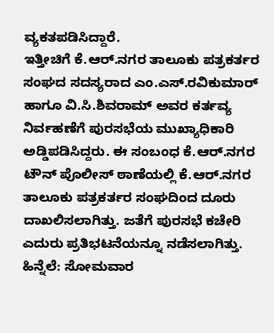ವ್ಯಕತಪಡಿಸಿದ್ದಾರೆ.
ಇತ್ತೀಚಿಗೆ ಕೆ‌.ಆರ್.ನಗರ ತಾಲೂಕು ಪತ್ರಕರ್ತರ ಸಂಘದ ಸದಸ್ಯರಾದ ಎಂ.ಎಸ್.ರವಿಕುಮಾರ್ ಹಾಗೂ ವಿ.ಸಿ.ಶಿವರಾಮ್ ಅವರ ಕರ್ತವ್ಯ ನಿರ್ವಹಣೆಗೆ ಪುರಸಭೆಯ ಮುಖ್ಯಾಧಿಕಾರಿ ಅಡ್ಡಿಪಡಿಸಿದ್ದರು. ಈ ಸಂಬಂಧ ಕೆ.ಆರ್.ನಗರ ಟೌನ್ ಪೊಲೀಸ್ ಠಾಣೆಯಲ್ಲಿ ಕೆ.ಆರ್.ನಗರ ತಾಲೂಕು ಪತ್ರಕರ್ತರ ಸಂಘದಿಂದ ದೂರು ದಾಖಲಿಸಲಾಗಿತ್ತು. ಜತೆಗೆ ಪುರಸಭೆ ಕಚೇರಿ ಎದುರು ಪ್ರತಿಭಟನೆಯನ್ನೂ ನಡೆಸಲಾಗಿತ್ತು.
ಹಿನ್ನೆಲೆ: ಸೋಮವಾರ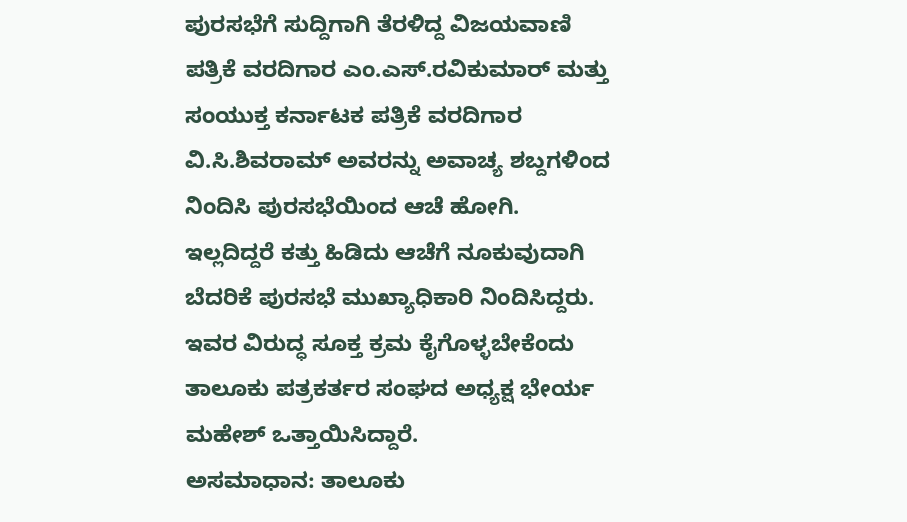ಪುರಸಭೆಗೆ ಸುದ್ದಿಗಾಗಿ ತೆರಳಿದ್ದ ವಿಜಯವಾಣಿ ಪತ್ರಿಕೆ ವರದಿಗಾರ ಎಂ.ಎಸ್.ರವಿಕುಮಾರ್ ಮತ್ತು ಸಂಯುಕ್ತ ಕರ್ನಾಟಕ ಪತ್ರಿಕೆ ವರದಿಗಾರ ವಿ.ಸಿ.ಶಿವರಾಮ್ ಅವರನ್ನು ಅವಾಚ್ಯ ಶಬ್ದಗಳಿಂದ ನಿಂದಿಸಿ ಪುರಸಭೆಯಿಂದ ಆಚೆ ಹೋಗಿ. ಇಲ್ಲದಿದ್ದರೆ ಕತ್ತು ಹಿಡಿದು ಆಚೆಗೆ ನೂಕುವುದಾಗಿ ಬೆದರಿಕೆ ಪುರಸಭೆ ಮುಖ್ಯಾಧಿಕಾರಿ ನಿಂದಿಸಿದ್ದರು. ಇವರ ವಿರುದ್ಧ ಸೂಕ್ತ ಕ್ರಮ ಕೈಗೊಳ್ಳಬೇಕೆಂದು ತಾಲೂಕು ಪತ್ರಕರ್ತರ ಸಂಘದ ಅಧ್ಯಕ್ಷ ಭೇರ್ಯ ಮಹೇಶ್ ಒತ್ತಾಯಿಸಿದ್ದಾರೆ.
ಅಸಮಾಧಾನ: ತಾಲೂಕು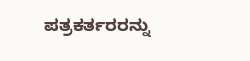ಪತ್ರಕರ್ತರರನ್ನು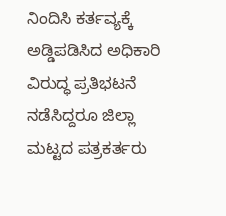ನಿಂದಿಸಿ ಕರ್ತವ್ಯಕ್ಕೆ ಅಡ್ಡಿಪಡಿಸಿದ ಅಧಿಕಾರಿ ವಿರುದ್ಧ ಪ್ರತಿಭಟನೆ ನಡೆಸಿದ್ದರೂ ಜಿಲ್ಲಾ ಮಟ್ಟದ ಪತ್ರಕರ್ತರು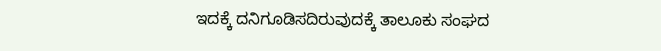ಇದಕ್ಕೆ ದನಿಗೂಡಿಸದಿರುವುದಕ್ಕೆ ತಾಲೂಕು ಸಂಘದ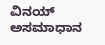ವಿನಯ್ ಅಸಮಾಧಾನ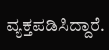ವ್ಯಕ್ತಪಡಿಸಿದ್ದಾರೆ.